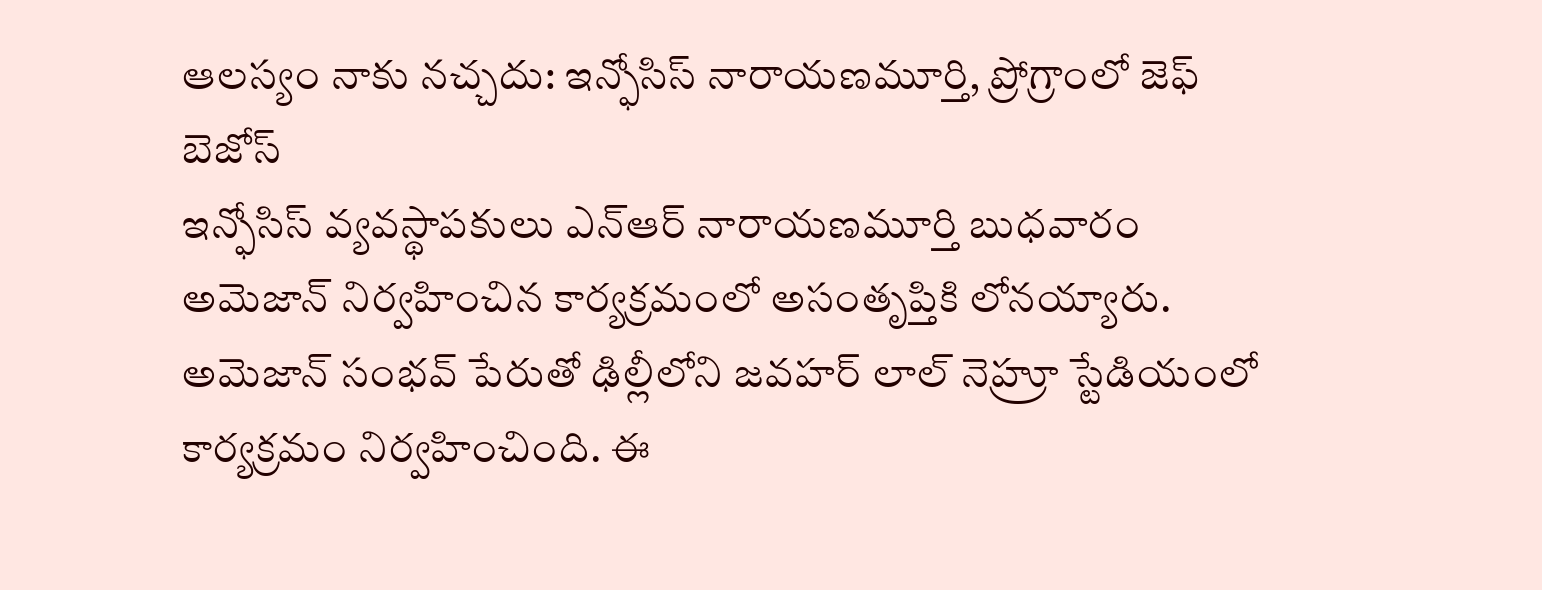ఆలస్యం నాకు నచ్చదు: ఇన్ఫోసిస్ నారాయణమూర్తి, ప్రోగ్రాంలో జెఫ్ బెజోస్
ఇన్ఫోసిస్ వ్యవస్థాపకులు ఎన్ఆర్ నారాయణమూర్తి బుధవారం అమెజాన్ నిర్వహించిన కార్యక్రమంలో అసంతృప్తికి లోనయ్యారు. అమెజాన్ సంభవ్ పేరుతో ఢిల్లీలోని జవహర్ లాల్ నెహ్రూ స్టేడియంలో కార్యక్రమం నిర్వహించింది. ఈ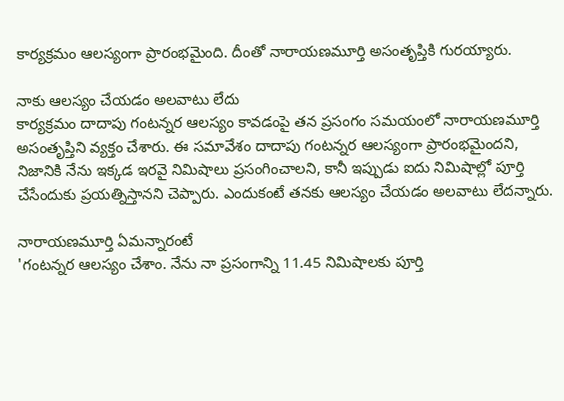కార్యక్రమం ఆలస్యంగా ప్రారంభమైంది. దీంతో నారాయణమూర్తి అసంతృప్తికి గురయ్యారు.

నాకు ఆలస్యం చేయడం అలవాటు లేదు
కార్యక్రమం దాదాపు గంటన్నర ఆలస్యం కావడంపై తన ప్రసంగం సమయంలో నారాయణమూర్తి అసంతృప్తిని వ్యక్తం చేశారు. ఈ సమావేశం దాదాపు గంటన్నర ఆలస్యంగా ప్రారంభమైందని, నిజానికి నేను ఇక్కడ ఇరవై నిమిషాలు ప్రసంగించాలని, కానీ ఇప్పుడు ఐదు నిమిషాల్లో పూర్తి చేసేందుకు ప్రయత్నిస్తానని చెప్పారు. ఎందుకంటే తనకు ఆలస్యం చేయడం అలవాటు లేదన్నారు.

నారాయణమూర్తి ఏమన్నారంటే
'గంటన్నర ఆలస్యం చేశాం. నేను నా ప్రసంగాన్ని 11.45 నిమిషాలకు పూర్తి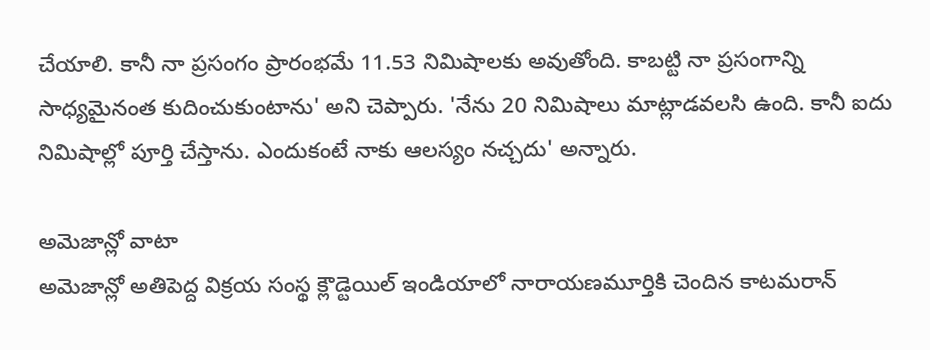చేయాలి. కానీ నా ప్రసంగం ప్రారంభమే 11.53 నిమిషాలకు అవుతోంది. కాబట్టి నా ప్రసంగాన్ని సాధ్యమైనంత కుదించుకుంటాను' అని చెప్పారు. 'నేను 20 నిమిషాలు మాట్లాడవలసి ఉంది. కానీ ఐదు నిమిషాల్లో పూర్తి చేస్తాను. ఎందుకంటే నాకు ఆలస్యం నచ్చదు' అన్నారు.

అమెజాన్లో వాటా
అమెజాన్లో అతిపెద్ద విక్రయ సంస్థ క్లౌడ్టెయిల్ ఇండియాలో నారాయణమూర్తికి చెందిన కాటమరాన్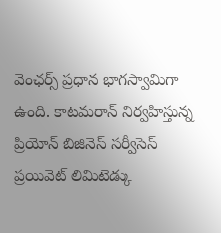వెంఛర్స్ ప్రధాన భాగస్వామిగా ఉంది. కాటమరాన్ నిర్వహిస్తున్న ప్రియోన్ బిజినెస్ సర్వీసెస్ ప్రయివెట్ లిమిటెడ్కు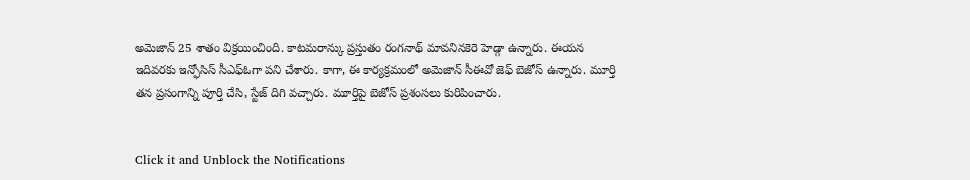అమెజాన్ 25 శాతం విక్రయించింది. కాటమరాన్కు ప్రస్తుతం రంగనాథ్ మావనినకెరె హెడ్గా ఉన్నారు. ఈయన ఇదివరకు ఇన్ఫోసిస్ సీఎఫ్ఓగా పని చేశారు. కాగా, ఈ కార్యక్రమంలో అమెజాన్ సీఈవో జెఫ్ బెజోస్ ఉన్నారు. మూర్తి తన ప్రసంగాన్ని పూర్తి చేసి, స్టేజ్ దిగి వచ్చారు. మూర్తిపై బెజోస్ ప్రశంసలు కురిపించారు.


Click it and Unblock the Notifications